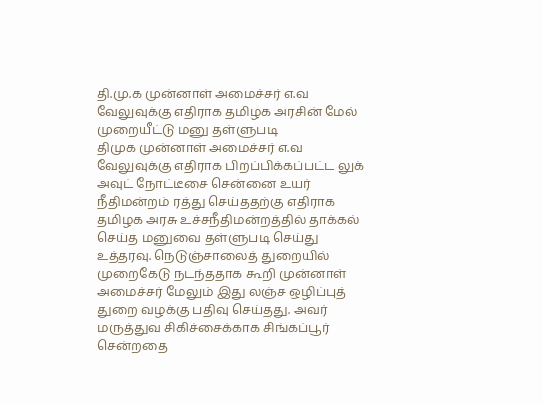தி.மு.க முன்னாள் அமைச்சர் எ.வ வேலுவுக்கு எதிராக தமிழக அரசின் மேல் முறையீட்டு மனு தள்ளுபடி
திமுக முன்னாள் அமைச்சர் எ.வ வேலுவுக்கு எதிராக பிறப்பிக்கப்பட்ட லுக் அவுட் நோட்டீசை சென்னை உயர் நீதிமன்றம் ரத்து செய்ததற்கு எதிராக தமிழக அரசு உச்சநீதிமன்றத்தில் தாக்கல் செய்த மனுவை தள்ளுபடி செய்து உத்தரவு. நெடுஞ்சாலைத் துறையில் முறைகேடு நடந்ததாக கூறி முன்னாள் அமைச்சர் மேலும் இது லஞ்ச ஒழிப்புத் துறை வழக்கு பதிவு செய்தது. அவர் மருத்துவ சிகிச்சைக்காக சிங்கப்பூர் சென்றதை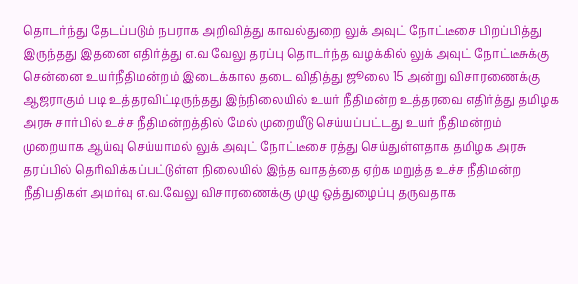தொடர்ந்து தேடப்படும் நபராக அறிவித்து காவல்துறை லுக் அவுட் நோட்டீசை பிறப்பித்து இருந்தது இதனை எதிர்த்து எ.வ வேலு தரப்பு தொடர்ந்த வழக்கில் லுக் அவுட் நோட்டீசுக்கு சென்னை உயர்நீதிமன்றம் இடைக்கால தடை விதித்து ஜூலை 15 அன்று விசாரணைக்கு ஆஜராகும் படி உத்தரவிட்டிருந்தது இந்நிலையில் உயர் நீதிமன்ற உத்தரவை எதிர்த்து தமிழக அரசு சார்பில் உச்ச நீதிமன்றத்தில் மேல் முறையீடு செய்யப்பட்டது உயர் நீதிமன்றம் முறையாக ஆய்வு செய்யாமல் லுக் அவுட் நோட்டீசை ரத்து செய்துள்ளதாக தமிழக அரசு தரப்பில் தெரிவிக்கப்பட்டுள்ள நிலையில் இந்த வாதத்தை ஏற்க மறுத்த உச்ச நீதிமன்ற நீதிபதிகள் அமர்வு எ.வ.வேலு விசாரணைக்கு முழு ஒத்துழைப்பு தருவதாக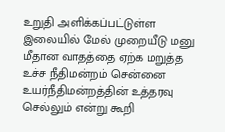உறுதி அளிக்கப்பட்டுள்ள இலையில் மேல் முறையீடு மனு மீதான வாதத்தை ஏற்க மறுத்த உச்ச நீதிமன்றம் சென்னை உயர்நீதிமன்றத்தின் உத்தரவு செல்லும் என்று கூறி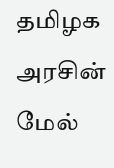தமிழக அரசின் மேல்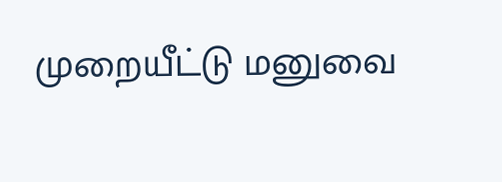முறையீட்டு மனுவை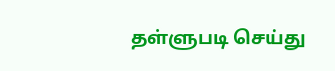தள்ளுபடி செய்து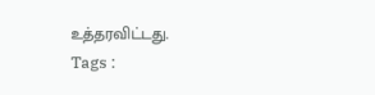உத்தரவிட்டது.
Tags :